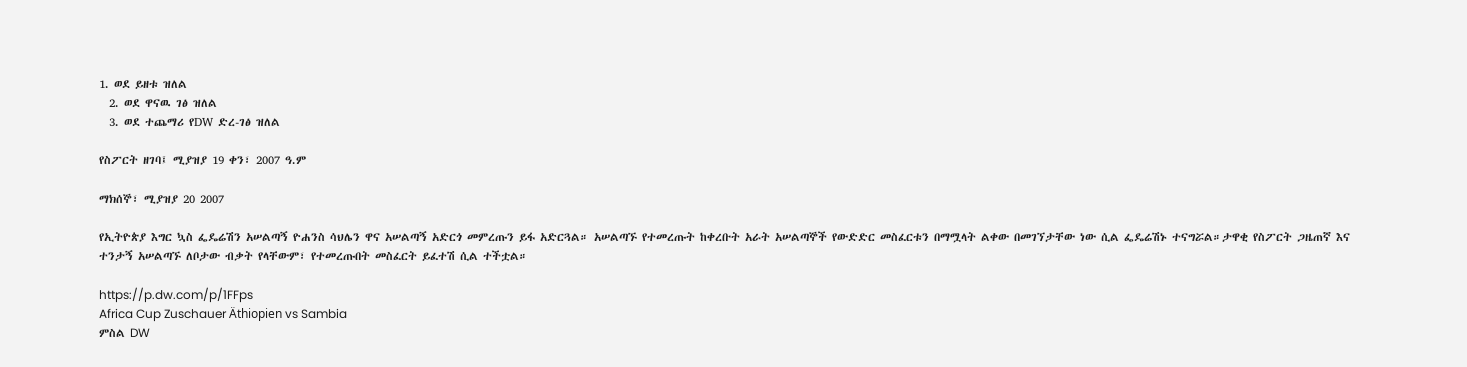1. ወደ ይዘቱ ዝለል
  2. ወደ ዋናዉ ገፅ ዝለል
  3. ወደ ተጨማሪ የDW ድረ-ገፅ ዝለል

የስፖርት ዘገባ፤ ሚያዝያ 19 ቀን፣ 2007 ዓ.ም

ማክሰኞ፣ ሚያዝያ 20 2007

የኢትዮጵያ እግር ኳስ ፌዴሬሽን አሠልጣኝ ዮሐንስ ሳህሌን ዋና አሠልጣኝ አድርጎ መምረጡን ይፋ አድርጓል። አሠልጣኙ የተመረጡት ከቀረቡት አራት አሠልጣኞች የውድድር መስፈርቱን በማሟላት ልቀው በመገኘታቸው ነው ሲል ፌዴሬሽኑ ተናግሯል።ታዋቂ የስፖርት ጋዜጠኛ እና ተንታኝ አሠልጣኙ ለቦታው ብቃት የላቸውም፣ የተመረጡበት መስፈርት ይፈተሽ ሲል ተችቷል።

https://p.dw.com/p/1FFps
Africa Cup Zuschauer Äthiopien vs Sambia
ምስል DW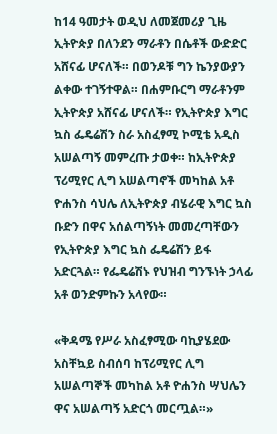ከ14 ዓመታት ወዲህ ለመጀመሪያ ጊዜ ኢትዮጵያ በለንደን ማራቶን በሴቶች ውድድር አሸናፊ ሆናለች። በወንዶቹ ግን ኬንያውያን ልቀው ተገኝተዋል። በሐምቡርግ ማራቶንም ኢትዮጵያ አሸናፊ ሆናለች። የኢትዮጵያ እግር ኳስ ፌዴሬሽን ስራ አስፈፃሚ ኮሚቴ አዲስ አሠልጣኝ መምረጡ ታወቀ። ከኢትዮጵያ ፕሪሚየር ሊግ አሠልጣኖች መካከል አቶ ዮሐንስ ሳህሌ ለኢትዮጵያ ብሄራዊ እግር ኳስ ቡድን በዋና አሰልጣኝነት መመረጣቸውን የኢትዮጵያ እግር ኳስ ፌዴሬሽን ይፋ አድርጓል። የፌዴሬሽኑ የህዝብ ግንኙነት ኃላፊ አቶ ወንድምኩን አላየው።

«ቅዳሜ የሥራ አስፈፃሚው ባኪያሄደው አስቸኳይ ስብሰባ ከፕሪሚየር ሊግ አሠልጣኞች መካከል አቶ ዮሐንስ ሣህሌን ዋና አሠልጣኝ አድርጎ መርጧል።»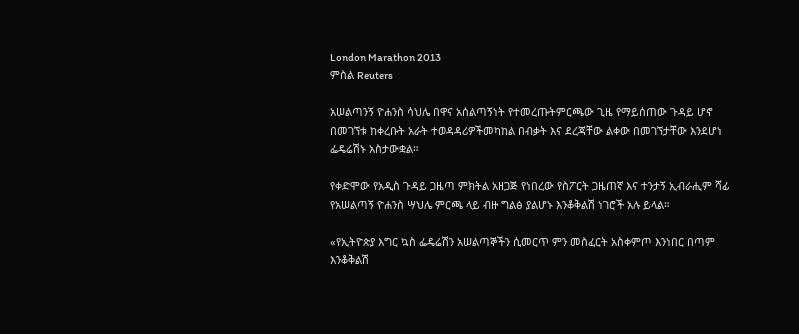London Marathon 2013
ምስል Reuters

አሠልጣንኝ ዮሐንስ ሳህሌ በዋና አሰልጣኝነት የተመረጡትምርጫው ጊዜ የማይሰጠው ጉዳይ ሆኖ በመገኘቱ ከቀረቡት አራት ተወዳዳሪዎችመካከል በብቃት እና ደረጃቸው ልቀው በመገኘታቸው እንደሆነ ፌዴሬሽኑ አስታውቋል።

የቀድሞው የአዲስ ጉዳይ ጋዜጣ ምክትል አዘጋጅ የነበረው የስፖርት ጋዜጠኛ እና ተንታኝ ኢብራሒም ሻፊ የአሠልጣኝ ዮሐንስ ሣህሌ ምርጫ ላይ ብዙ ግልፅ ያልሆኑ እንቆቅልሽ ነገሮች አሉ ይላል።

«የኢትዮጵያ እግር ኳስ ፌዴሬሽን አሠልጣኞችን ሲመርጥ ምን መስፈርት አስቀምጦ እንነበር በጣም እንቆቅልሽ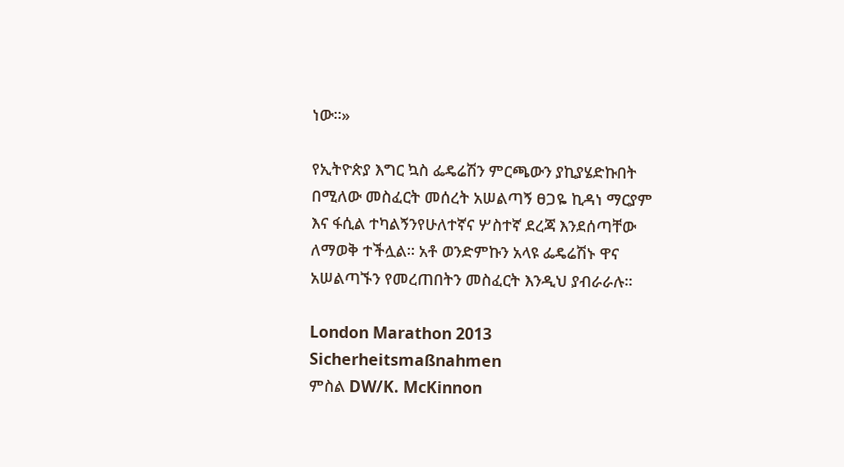ነው።»

የኢትዮጵያ እግር ኳስ ፌዴሬሽን ምርጫውን ያኪያሄድኩበት በሚለው መስፈርት መሰረት አሠልጣኝ ፀጋዬ ኪዳነ ማርያም እና ፋሲል ተካልኝንየሁለተኛና ሦስተኛ ደረጃ እንደሰጣቸው ለማወቅ ተችሏል። አቶ ወንድምኩን አላዩ ፌዴሬሽኑ ዋና አሠልጣኙን የመረጠበትን መስፈርት እንዲህ ያብራራሉ፡፡

London Marathon 2013 Sicherheitsmaßnahmen
ምስል DW/K. McKinnon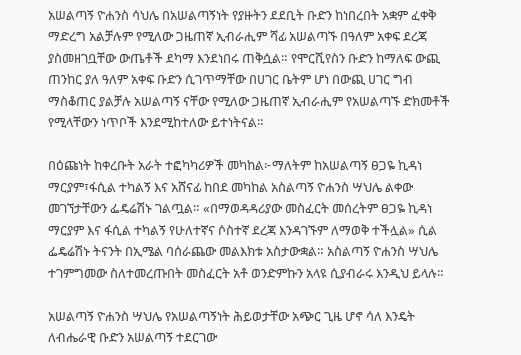አሠልጣኝ ዮሐንስ ሳህሌ በአሠልጣኝነት የያዙትን ደደቢት ቡድን ከነበረበት አቋም ፈቀቅ ማድረግ አልቻሉም የሚለው ጋዜጠኛ ኢብራሒም ሻፊ አሠልጣኙ በዓለም አቀፍ ደረጃ ያስመዘገቧቸው ውጤቶች ደካማ እንደነበሩ ጠቅሷል። የሞርሺየስን ቡድን ከማለፍ ውጪ ጠንከር ያለ ዓለም አቀፍ ቡድን ሲገጥማቸው በሀገር ቤትም ሆነ በውጪ ሀገር ግብ ማስቆጠር ያልቻሉ አሠልጣኝ ናቸው የሚለው ጋዜጠኛ ኢብራሒም የአሠልጣኙ ድክመቶች የሚላቸውን ነጥቦች እንደሚከተለው ይተነትናል።

በዕጩነት ከቀረቡት አራት ተፎካካሪዎች መካከል፦ማለትም ከአሠልጣኝ ፀጋዬ ኪዳነ ማርያም፣ፋሲል ተካልኝ እና አሸናፊ ከበደ መካከል አስልጣኝ ዮሐንስ ሣህሌ ልቀው መገኘታቸውን ፌዴሬሽኑ ገልጧል። «በማወዳዳሪያው መስፈርት መሰረትም ፀጋዬ ኪዳነ ማርያም እና ፋሲል ተካልኝ የሁለተኛና ሶስተኛ ደረጃ እንዳገኙም ለማወቅ ተችሏል» ሲል ፌዴሬሽኑ ትናንት በኢሜል ባሰራጨው መልእክቱ አስታውቋል። አስልጣኝ ዮሐንስ ሣህሌ ተገምግመው ስለተመረጡበት መስፈርት አቶ ወንድምኩን አላዩ ሲያብራሩ እንዲህ ይላሉ።

አሠልጣኝ ዮሐንስ ሣህሌ የአሠልጣኝነት ሕይወታቸው አጭር ጊዜ ሆኖ ሳለ እንዴት ለብሔራዊ ቡድን አሠልጣኝ ተደርገው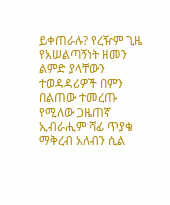ይቀጠራሉ? የረዥም ጊዜ የአሠልጣኝነት ዘመን ልምድ ያላቸውን ተወዳዳሪዎች በምን በልጠው ተመረጡ የሚለው ጋዜጠኛ ኢብራሒም ሻፊ ጥያቄ ማቅረብ አለብን ሲል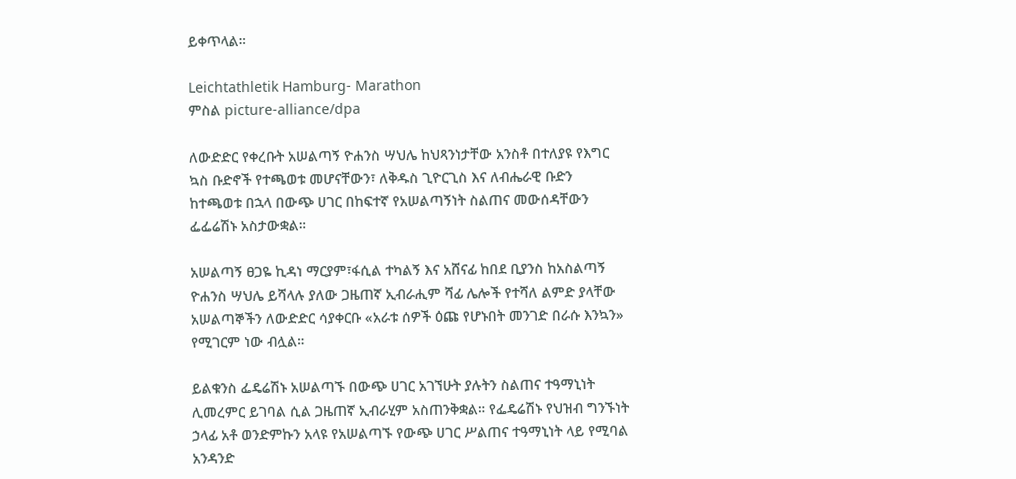ይቀጥላል።

Leichtathletik Hamburg- Marathon
ምስል picture-alliance/dpa

ለውድድር የቀረቡት አሠልጣኝ ዮሐንስ ሣህሌ ከህጻንነታቸው አንስቶ በተለያዩ የእግር ኳስ ቡድኖች የተጫወቱ መሆናቸውን፣ ለቅዱስ ጊዮርጊስ እና ለብሔራዊ ቡድን ከተጫወቱ በኋላ በውጭ ሀገር በከፍተኛ የአሠልጣኝነት ስልጠና መውሰዳቸውን ፌፌሬሽኑ አስታውቋል።

አሠልጣኝ ፀጋዬ ኪዳነ ማርያም፣ፋሲል ተካልኝ እና አሸናፊ ከበደ ቢያንስ ከአስልጣኝ ዮሐንስ ሣህሌ ይሻላሉ ያለው ጋዜጠኛ ኢብራሒም ሻፊ ሌሎች የተሻለ ልምድ ያላቸው አሠልጣኞችን ለውድድር ሳያቀርቡ «አራቱ ሰዎች ዕጩ የሆኑበት መንገድ በራሱ እንኳን» የሚገርም ነው ብሏል።

ይልቁንስ ፌዴሬሽኑ አሠልጣኙ በውጭ ሀገር አገኘሁት ያሉትን ስልጠና ተዓማኒነት ሊመረምር ይገባል ሲል ጋዜጠኛ ኢብራሂም አስጠንቅቋል። የፌዴሬሽኑ የህዝብ ግንኙነት ኃላፊ አቶ ወንድምኩን አላዩ የአሠልጣኙ የውጭ ሀገር ሥልጠና ተዓማኒነት ላይ የሚባል አንዳንድ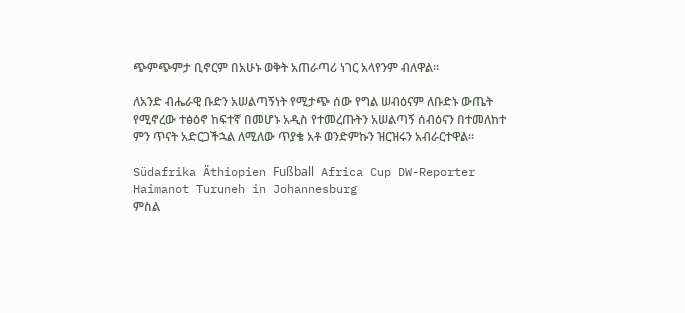ጭምጭምታ ቢኖርም በአሁኑ ወቅት አጠራጣሪ ነገር አላየንም ብለዋል።

ለአንድ ብሔራዊ ቡድን አሠልጣኝነት የሚታጭ ሰው የግል ሠብዕናም ለቡድኑ ውጤት የሚኖረው ተፅዕኖ ከፍተኛ በመሆኑ አዲስ የተመረጡትን አሠልጣኝ ሰብዕናን በተመለከተ ምን ጥናት አድርጋችኋል ለሚለው ጥያቄ አቶ ወንድምኩን ዝርዝሩን አብራርተዋል።

Südafrika Äthiopien Fußball Africa Cup DW-Reporter Haimanot Turuneh in Johannesburg
ምስል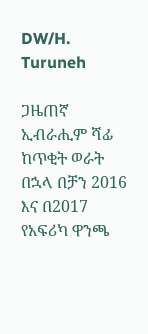DW/H. Turuneh

ጋዜጠኛ ኢብራሒም ሻፊ ከጥቂት ወራት በኋላ በቻን 2016 እና በ2017 የአፍሪካ ዋንጫ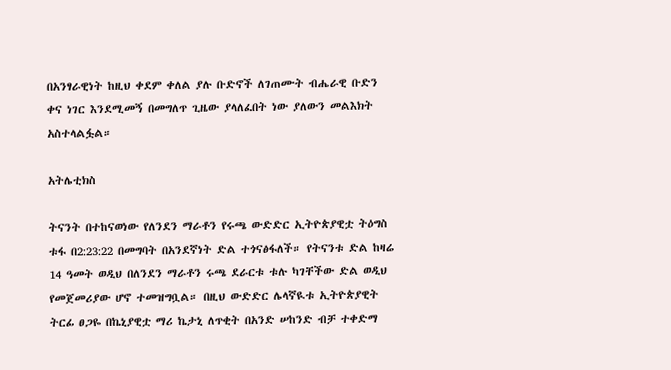በአንፃራዊነት ከዚህ ቀደም ቀለል ያሉ ቡድኖች ለገጠሙት ብሔራዊ ቡድን ቀና ነገር እንደሚመኝ በመግለጥ ጊዜው ያላለፈበት ነው ያለውን መልእክት አስተላልፏል።

አትሌቲክስ

ትናንት በተከናወነው የለንደን ማራቶን የሩጫ ውድድር ኢትዮጵያዊቷ ትዕግስ ቱፋ በ2:23:22 በመግባት በአንደኛነት ድል ተጎናፅፋለች። የትናንቱ ድል ከዛሬ 14 ዓመት ወዲህ በለንደን ማራቶን ሩጫ ደራርቱ ቱሉ ካገቸችው ድል ወዲህ የመጀመሪያው ሆኖ ተመዝግቧል። በዚህ ውድድር ሌላኛዪቱ ኢትዮጵያዊት ትርፊ ፀጋዬ በኬኒያዊቷ ማሪ ኬታኒ ለጥቂት በአንድ ሠከንድ ብቻ ተቀድማ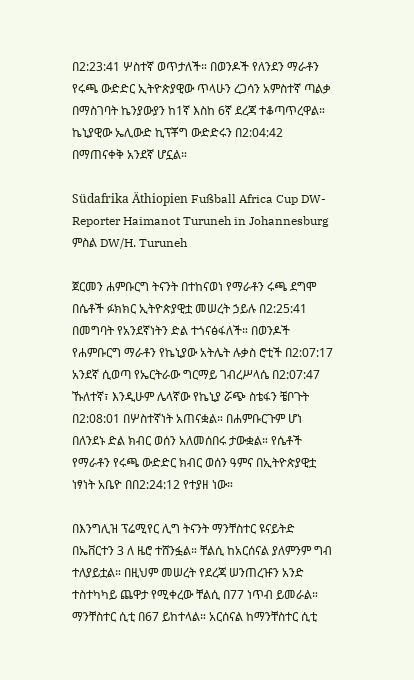በ2:23:41 ሦስተኛ ወጥታለች። በወንዶች የለንደን ማራቶን የሩጫ ውድድር ኢትዮጵያዊው ጥላሁን ረጋሳን አምስተኛ ጣልቃ በማስገባት ኬንያውያን ከ1ኛ እስከ 6ኛ ደረጃ ተቆጣጥረዋል። ኬኒያዊው ኤሊውድ ኪፕቾግ ውድድሩን በ2:04:42 በማጠናቀቅ አንደኛ ሆኗል።

Südafrika Äthiopien Fußball Africa Cup DW-Reporter Haimanot Turuneh in Johannesburg
ምስል DW/H. Turuneh

ጀርመን ሐምቡርግ ትናንት በተከናወነ የማራቶን ሩጫ ደግሞ በሴቶች ፉክክር ኢትዮጵያዊቷ መሠረት ኃይሉ በ2:25:41 በመግባት የአንደኛነትን ድል ተጎናፅፋለች። በወንዶች የሐምቡርግ ማራቶን የኬኒያው አትሌት ሉቃስ ሮቲች በ2:07:17 አንደኛ ሲወጣ የኤርትራው ግርማይ ገብረሥላሴ በ2:07:47 ኹለተኛ፣ እንዲሁም ሌላኛው የኬኒያ ሯጭ ስቴፋን ቼቦጉት በ2:08:01 በሦስተኛነት አጠናቋል። በሐምቡርጉም ሆነ በለንደኑ ድል ክብር ወሰን አለመሰበሩ ታውቋል። የሴቶች የማራቶን የሩጫ ውድድር ክብር ወሰን ዓምና በኢትዮጵያዊቷ ነፃነት አቤዮ በበ2:24:12 የተያዘ ነው።

በእንግሊዝ ፕሬሚየር ሊግ ትናንት ማንቸስተር ዩናይትድ በኤቨርተን 3 ለ ዜሮ ተሸንፏል። ቸልሲ ከአርሰናል ያለምንም ግብ ተለያይቷል። በዚህም መሠረት የደረጃ ሠንጠረዡን አንድ ተስተካካይ ጨዋታ የሚቀረው ቸልሲ በ77 ነጥብ ይመራል። ማንቸስተር ሲቲ በ67 ይከተላል። አርሰናል ከማንቸስተር ሲቲ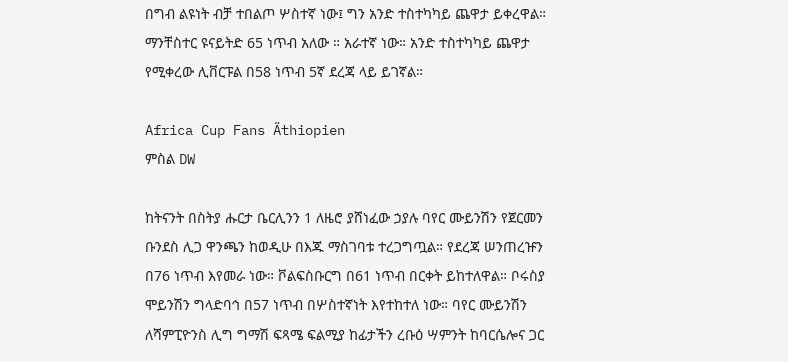በግብ ልዩነት ብቻ ተበልጦ ሦስተኛ ነው፤ ግን አንድ ተስተካካይ ጨዋታ ይቀረዋል። ማንቸስተር ዩናይትድ 65 ነጥብ አለው ። አራተኛ ነው። አንድ ተስተካካይ ጨዋታ የሚቀረው ሊቨርፑል በ58 ነጥብ 5ኛ ደረጃ ላይ ይገኛል።

Africa Cup Fans Äthiopien
ምስል DW

ከትናንት በስትያ ሑርታ ቤርሊንን 1 ለዜሮ ያሸነፈው ኃያሉ ባየር ሙይንሽን የጀርመን ቡንደስ ሊጋ ዋንጫን ከወዲሁ በእጁ ማስገባቱ ተረጋግጧል። የደረጃ ሠንጠረዡን በ76 ነጥብ እየመራ ነው። ቮልፍስቡርግ በ61 ነጥብ በርቀት ይከተለዋል። ቦሩስያ ሞይንሽን ግላድባኅ በ57 ነጥብ በሦስተኛነት እየተከተለ ነው። ባየር ሙይንሽን ለሻምፒዮንስ ሊግ ግማሽ ፍጻሜ ፍልሚያ ከፊታችን ረቡዕ ሣምንት ከባርሴሎና ጋር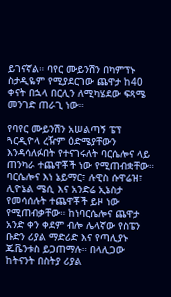ይገናኛል። ባየር ሙይንሽን በካምፕኑ ስታዲዬም የሚያደርገው ጨዋታ ከ40 ቀናት በኋላ በርሊን ለሚካሄደው ፍጻሜ መንገድ ጠራጊ ነው።

የባየር ሙይንሽን አሠልጣኝ ፔፕ ጓርዲዮላ ረዥም ዕድሜያቸውን እንዳሳለፉበት የተናገሩለት ባርሴሎና ላይ ጠንካራ ተጨዋቾች ነው የሚጠብቋቸው። ባርሴሎና እነ ኔይማር፣ ሉዊስ ሱዋሬዝ፣ ሊዮኔል ሜሲ እና አንድሬ ኢኔስታ የመሳሰሉት ተጨዋቾች ይዞ ነው የሚጠብቃቸው። ከነባርሴሎና ጨዋታ አንድ ቀን ቀደም ብሎ ሌላኛው የስፔን ቡድን ሪያል ማድሪድ እና የጣሊያኑ ጁቬንቱስ ይጋጠማሉ። በላሊጋው ከትናንት በስትያ ሪያል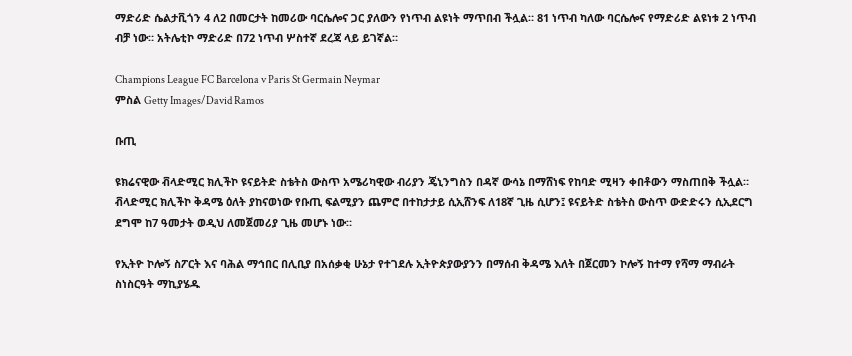ማድሪድ ሴልታቪጎን 4 ለ2 በመርታት ከመሪው ባርሴሎና ጋር ያለውን የነጥብ ልዩነት ማጥበብ ችሏል። 81 ነጥብ ካለው ባርሴሎና የማድሪድ ልዩነቱ 2 ነጥብ ብቻ ነው። አትሌቲኮ ማድሪድ በ72 ነጥብ ሦስተኛ ደረጃ ላይ ይገኛል።

Champions League FC Barcelona v Paris St Germain Neymar
ምስል Getty Images/David Ramos

ቡጢ

ዩክሬናዊው ቭላድሚር ክሊችኮ ዩናይትድ ስቴትስ ውስጥ አሜሪካዊው ብሪያን ጄኒንግስን በዳኛ ውሳኔ በማሸነፍ የከባድ ሚዛን ቀበቶውን ማስጠበቅ ችሏል። ቭላድሚር ክሊችኮ ቅዳሜ ዕለት ያከናወነው የቡጢ ፍልሚያን ጨምሮ በተከታታይ ሲኢሸንፍ ለ18ኛ ጊዜ ሲሆን፤ ዩናይትድ ስቴትስ ውስጥ ውድድሩን ሲኢደርግ ደግሞ ከ7 ዓመታት ወዲህ ለመጀመሪያ ጊዜ መሆኑ ነው።

የኢትዮ ኮሎኝ ስፖርት እና ባሕል ማኅበር በሊቢያ በአሰቃቂ ሁኔታ የተገደሉ ኢትዮጵያውያንን በማሰብ ቅዳሜ እለት በጀርመን ኮሎኝ ከተማ የሻማ ማብራት ስነስርዓት ማኪያሄዱ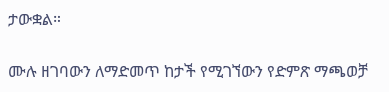ታውቋል።

ሙሉ ዘገባውን ለማድመጥ ከታች የሚገኘውን የድምጽ ማጫወቻ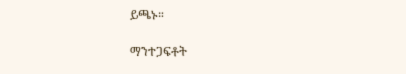ይጫኑ።

ማንተጋፍቶት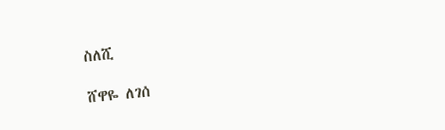ስለሺ

ሸዋዬ ለገሰ